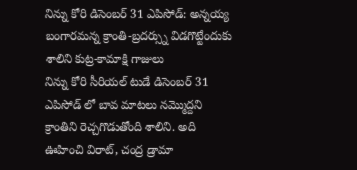నిన్ను కోరి డిసెంబర్ 31 ఎపిసోడ్: అన్నయ్య బంగారమన్న క్రాంతి-బ్రదర్స్ను విడగొట్టేందుకు శాలిని కుట్ర-కామాక్షి గాజులు
నిన్ను కోరి సీరియల్ టుడే డిసెంబర్ 31 ఎపిసోడ్ లో బావ మాటలు నమ్మొద్దని క్రాంతిని రెచ్చగొడుతోంది శాలిని. అది ఊహించి విరాట్, చంద్ర డ్రామా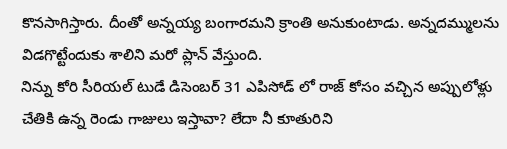కొనసాగిస్తారు. దీంతో అన్నయ్య బంగారమని క్రాంతి అనుకుంటాడు. అన్నదమ్ములను విడగొట్టేందుకు శాలిని మరో ప్లాన్ వేస్తుంది.
నిన్ను కోరి సీరియల్ టుడే డిసెంబర్ 31 ఎపిసోడ్ లో రాజ్ కోసం వచ్చిన అప్పులోళ్లు చేతికి ఉన్న రెండు గాజులు ఇస్తావా? లేదా నీ కూతురిని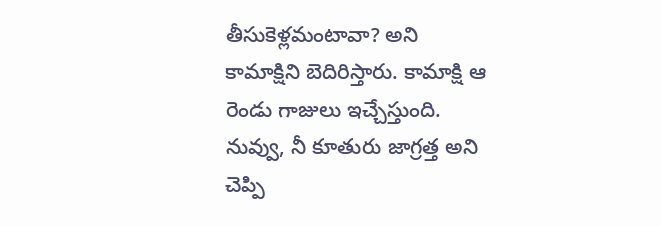తీసుకెళ్లమంటావా? అని కామాక్షిని బెదిరిస్తారు. కామాక్షి ఆ రెండు గాజులు ఇచ్చేస్తుంది. నువ్వు, నీ కూతురు జాగ్రత్త అని చెప్పి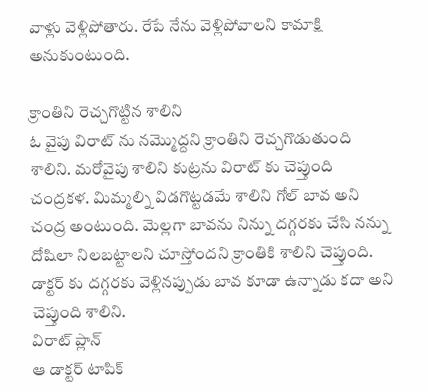వాళ్లు వెళ్లిపోతారు. రేపే నేను వెళ్లిపోవాలని కామాక్షి అనుకుంటుంది.

క్రాంతిని రెచ్చగొట్టిన శాలిని
ఓ వైపు విరాట్ ను నమ్మొద్దని క్రాంతిని రెచ్చగొడుతుంది శాలిని. మరోవైపు శాలిని కుట్రను విరాట్ కు చెప్తుంది చంద్రకళ. మిమ్మల్ని విడగొట్టడమే శాలిని గోల్ బావ అని చంద్ర అంటుంది. మెల్లగా బావను నిన్ను దగ్గరకు చేసి నన్ను దోషిలా నిలబట్టాలని చూస్తోందని క్రాంతికి శాలిని చెప్తుంది. డాక్టర్ కు దగ్గరకు వెళ్లినప్పుడు బావ కూడా ఉన్నాడు కదా అని చెప్తుంది శాలిని.
విరాట్ ప్లాన్
ఆ డాక్టర్ టాపిక్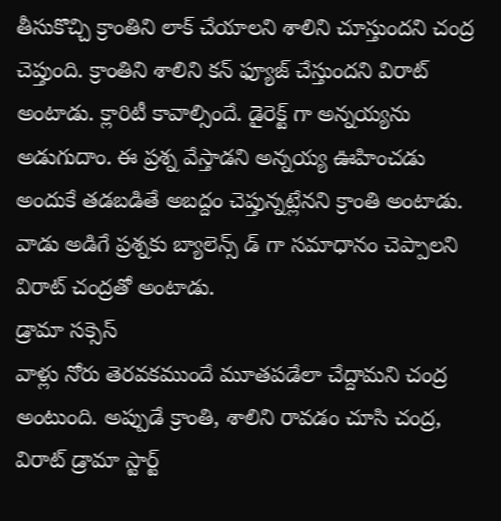తీసుకొచ్చి క్రాంతిని లాక్ చేయాలని శాలిని చూస్తుందని చంద్ర చెప్తుంది. క్రాంతిని శాలిని కన్ ఫ్యూజ్ చేస్తుందని విరాట్ అంటాడు. క్లారిటీ కావాల్సిందే. డైరెక్ట్ గా అన్నయ్యను అడుగుదాం. ఈ ప్రశ్న వేస్తాడని అన్నయ్య ఊహించడు అందుకే తడబడితే అబద్దం చెప్తున్నట్లేనని క్రాంతి అంటాడు. వాడు అడిగే ప్రశ్నకు బ్యాలెన్స్ డ్ గా సమాధానం చెప్పాలని విరాట్ చంద్రతో అంటాడు.
డ్రామా సక్సెస్
వాళ్లు నోరు తెరవకముందే మూతపడేలా చేద్దామని చంద్ర అంటుంది. అప్పుడే క్రాంతి, శాలిని రావడం చూసి చంద్ర, విరాట్ డ్రామా స్టార్ట్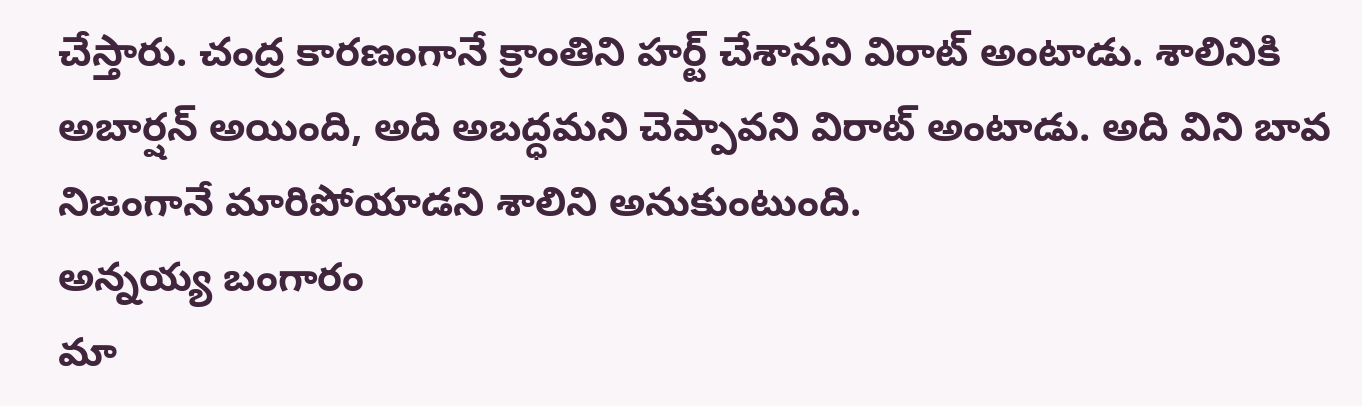చేస్తారు. చంద్ర కారణంగానే క్రాంతిని హర్ట్ చేశానని విరాట్ అంటాడు. శాలినికి అబార్షన్ అయింది, అది అబద్ధమని చెప్పావని విరాట్ అంటాడు. అది విని బావ నిజంగానే మారిపోయాడని శాలిని అనుకుంటుంది.
అన్నయ్య బంగారం
మా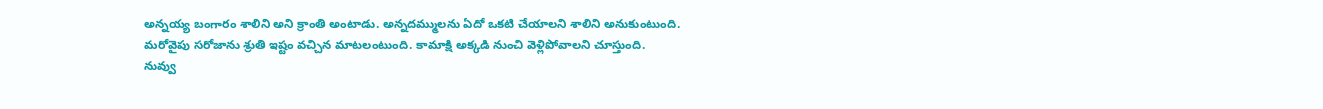అన్నయ్య బంగారం శాలిని అని క్రాంతి అంటాడు. అన్నదమ్ములను ఏదో ఒకటి చేయాలని శాలిని అనుకుంటుంది. మరోవైపు సరోజాను శ్రుతి ఇష్టం వచ్చిన మాటలంటుంది. కామాక్షి అక్కడి నుంచి వెళ్లిపోవాలని చూస్తుంది.
నువ్వు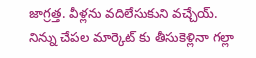జాగ్రత్త. వీళ్లను వదిలేసుకుని వచ్చేయ్. నిన్ను చేపల మార్కెట్ కు తీసుకెళ్లినా గల్లా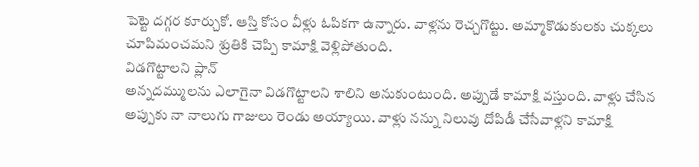పెట్టె దగ్గర కూర్చుకో. ఆస్తి కోసం వీళ్లు ఓపికగా ఉన్నారు. వాళ్లను రెచ్చగొట్టు. అమ్మాకొడుకులకు చుక్కలు చూపిమంచమని శ్రుతికి చెప్పి కామాక్షి వెళ్లిపోతుంది.
విడగొట్టాలని ప్లాన్
అన్నదమ్ములను ఎలాగైనా విడగొట్టాలని శాలిని అనుకుంటుంది. అప్పుడే కామాక్షి వస్తుంది. వాళ్లు చేసిన అప్పుకు నా నాలుగు గాజులు రెండు అయ్యాయి. వాళ్లు నన్ను నిలువు దోపిడీ చేసేవాళ్లని కామాక్షి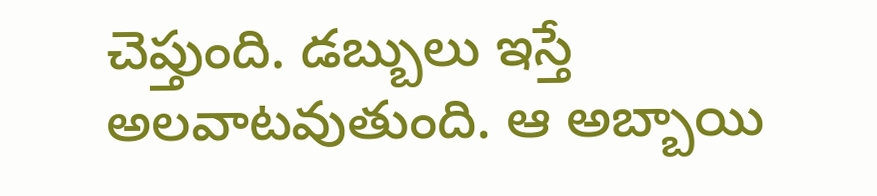చెప్తుంది. డబ్బులు ఇస్తే అలవాటవుతుంది. ఆ అబ్బాయి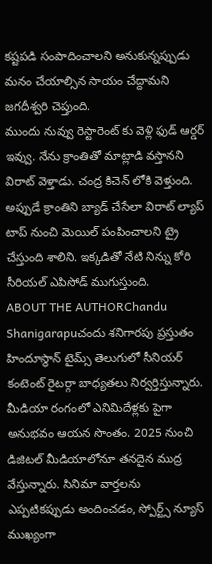కష్టపడి సంపాదించాలని అనుకున్నప్పుడు మనం చేయాల్సిన సాయం చేద్దామని జగదీశ్వరి చెప్తుంది.
ముందు నువ్వు రెస్టారెంట్ కు వెళ్లి ఫుడ్ ఆర్డర్ ఇవ్వు. నేను క్రాంతితో మాట్లాడి వస్తానని విరాట్ వెళ్తాడు. చంద్ర కిచెన్ లోకి వెళ్తుంది. అప్పుడే క్రాంతిని బ్యాడ్ చేసేలా విరాట్ ల్యాప్ టాప్ నుంచి మెయిల్ పంపించాలని ట్రై చేస్తుంది శాలిని. ఇక్కడితో నేటి నిన్ను కోరి సీరియల్ ఎపిసోడ్ ముగుస్తుంది.
ABOUT THE AUTHORChandu Shanigarapuచందు శనిగారపు ప్రస్తుతం హిందూస్థాన్ టైమ్స్ తెలుగులో సీనియర్ కంటెంట్ రైటర్గా బాధ్యతలు నిర్వర్తిస్తున్నారు. మీడియా రంగంలో ఎనిమిదేళ్లకు పైగా అనుభవం ఆయన సొంతం. 2025 నుంచి డిజిటల్ మీడియాలోనూ తనదైన ముద్ర వేస్తున్నారు. సినిమా వార్తలను ఎప్పటికప్పుడు అందించడం, స్పోర్ట్స్ న్యూస్ ముఖ్యంగా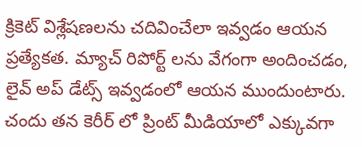క్రికెట్ విశ్లేషణలను చదివించేలా ఇవ్వడం ఆయన ప్రత్యేకత. మ్యాచ్ రిపోర్ట్ లను వేగంగా అందించడం, లైవ్ అప్ డేట్స్ ఇవ్వడంలో ఆయన ముందుంటారు. చందు తన కెరీర్ లో ప్రింట్ మీడియాలో ఎక్కువగా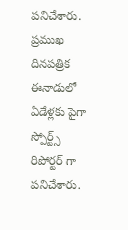పనిచేశారు. ప్రముఖ దినపత్రిక ఈనాడులో ఏడేళ్లకు పైగా స్పోర్ట్స్ రిపోర్టర్ గా పనిచేశారు.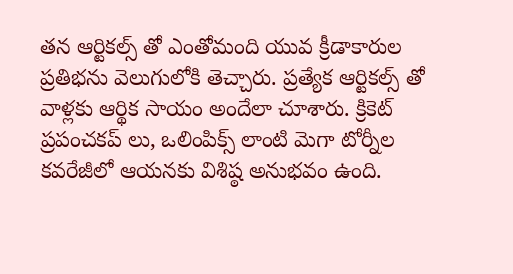తన ఆర్టికల్స్ తో ఎంతోమంది యువ క్రీడాకారుల ప్రతిభను వెలుగులోకి తెచ్చారు. ప్రత్యేక ఆర్టికల్స్ తో వాళ్లకు ఆర్థిక సాయం అందేలా చూశారు. క్రికెట్ ప్రపంచకప్ లు, ఒలింపిక్స్ లాంటి మెగా టోర్నీల కవరేజీలో ఆయనకు విశిష్ఠ అనుభవం ఉంది.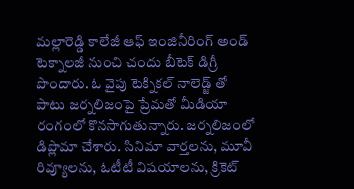మల్లారెడ్డి కాలేజీ ఆఫ్ ఇంజినీరింగ్ అండ్ టెక్నాలజీ నుంచి చందు బీటెక్ డిగ్రీ పొందారు. ఓ వైపు టెక్నికల్ నాలెడ్జ్ తో పాటు జర్నలిజంపై ప్రేమతో మీడియా రంగంలో కొనసాగుతున్నారు. జర్నలిజంలో డిప్లొమా చేశారు. సినిమా వార్తలను, మూవీ రివ్యూలను, ఓటీటీ విషయాలను, క్రికెట్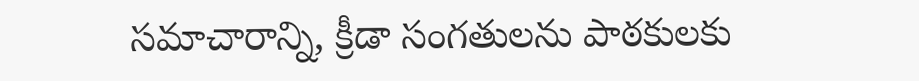సమాచారాన్ని, క్రీడా సంగతులను పాఠకులకు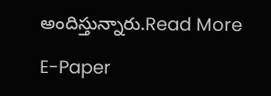అందిస్తున్నారు.Read More

E-Paper